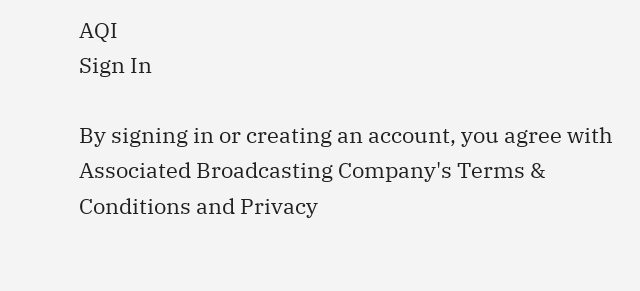AQI
Sign In

By signing in or creating an account, you agree with Associated Broadcasting Company's Terms & Conditions and Privacy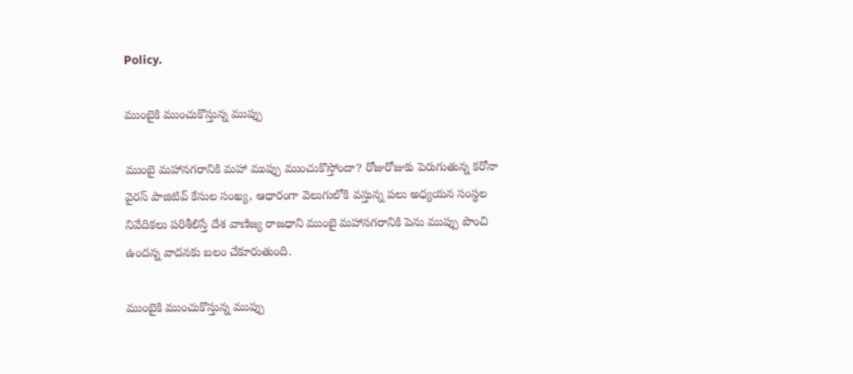Policy.

ముంబైకి ముంచుకొస్తున్న ముప్పు

ముంబై మహానగరానికి మహా ముప్పు ముంచుకొస్తోందా? రోజురోజుకు పెరుగుతున్న కరోనా వైరస్ పాజిటివ్ కేసుల సంఖ్య, ఆధారంగా వెలుగులోకి వస్తున్న పలు అధ్యయన సంస్థల నివేదికలు పరిశీలిస్తే దేశ వాణిజ్య రాజధాని ముంబై మహానగరానికి పెను ముప్పు పొంచి ఉందన్న వాదనకు బలం చేకూరుతుంది.

ముంబైకి ముంచుకొస్తున్న ముప్పు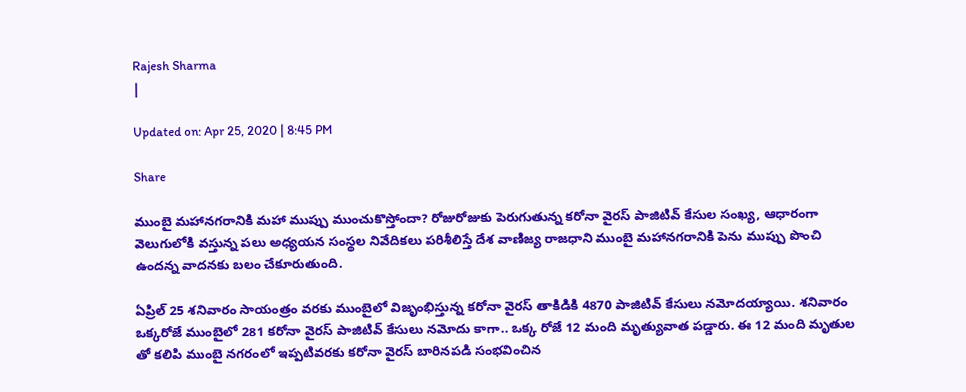Rajesh Sharma
|

Updated on: Apr 25, 2020 | 8:45 PM

Share

ముంబై మహానగరానికి మహా ముప్పు ముంచుకొస్తోందా? రోజురోజుకు పెరుగుతున్న కరోనా వైరస్ పాజిటివ్ కేసుల సంఖ్య, ఆధారంగా వెలుగులోకి వస్తున్న పలు అధ్యయన సంస్థల నివేదికలు పరిశీలిస్తే దేశ వాణిజ్య రాజధాని ముంబై మహానగరానికి పెను ముప్పు పొంచి ఉందన్న వాదనకు బలం చేకూరుతుంది.

ఏప్రిల్ 25 శనివారం సాయంత్రం వరకు ముంబైలో విజృంభిస్తున్న కరోనా వైరస్ తాకిడికి 4870 పాజిటివ్ కేసులు నమోదయ్యాయి. శనివారం ఒక్కరోజే ముంబైలో 281 కరోనా వైరస్ పాజిటివ్ కేసులు నమోదు కాగా.. ఒక్క రోజే 12 మంది మృత్యువాత పడ్డారు. ఈ 12 మంది మృతుల తో కలిపి ముంబై నగరంలో ఇప్పటివరకు కరోనా వైరస్ బారినపడి సంభవించిన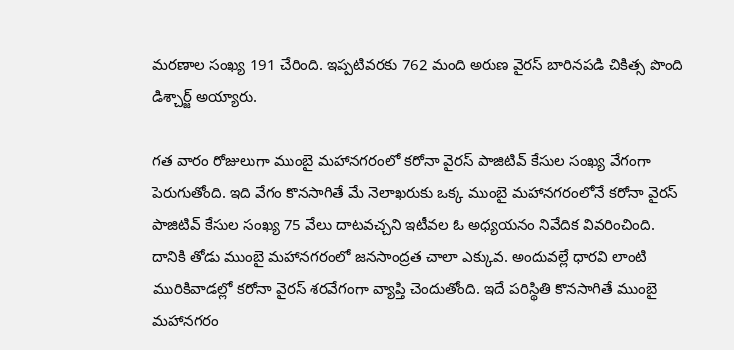మరణాల సంఖ్య 191 చేరింది. ఇప్పటివరకు 762 మంది అరుణ వైరస్ బారినపడి చికిత్స పొంది డిశ్చార్జ్ అయ్యారు.

గత వారం రోజులుగా ముంబై మహానగరంలో కరోనా వైరస్ పాజిటివ్ కేసుల సంఖ్య వేగంగా పెరుగుతోంది. ఇది వేగం కొనసాగితే మే నెలాఖరుకు ఒక్క ముంబై మహానగరంలోనే కరోనా వైరస్ పాజిటివ్ కేసుల సంఖ్య 75 వేలు దాటవచ్చని ఇటీవల ఓ అధ్యయనం నివేదిక వివరించింది. దానికి తోడు ముంబై మహానగరంలో జనసాంద్రత చాలా ఎక్కువ. అందువల్లే ధారవి లాంటి మురికివాడల్లో కరోనా వైరస్ శరవేగంగా వ్యాప్తి చెందుతోంది. ఇదే పరిస్థితి కొనసాగితే ముంబై మహానగరం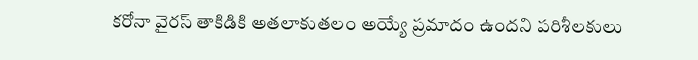కరోనా వైరస్ తాకిడికి అతలాకుతలం అయ్యే ప్రమాదం ఉందని పరిశీలకులు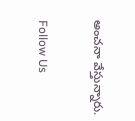అంచనా వేస్తున్నారు.

Follow Us